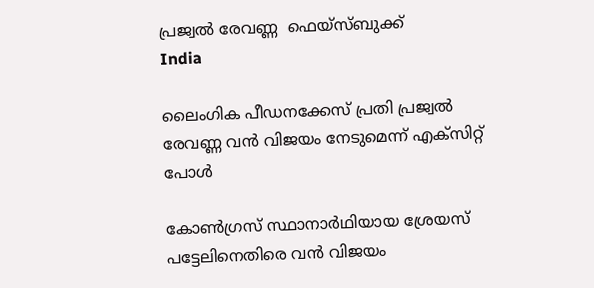പ്രജ്വല്‍ രേവണ്ണ  ഫെയ്‌സ്ബുക്ക്
India

ലൈംഗിക പീഡനക്കേസ് പ്രതി പ്രജ്വല്‍ രേവണ്ണ വന്‍ വിജയം നേടുമെന്ന് എക്‌സിറ്റ് പോള്‍

കോണ്‍ഗ്രസ് സ്ഥാനാര്‍ഥിയായ ശ്രേയസ് പട്ടേലിനെതിരെ വന്‍ വിജയം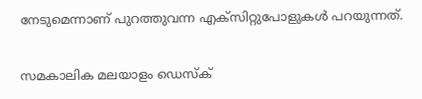നേടുമെന്നാണ് പുറത്തുവന്ന എക്‌സിറ്റുപോളുകള്‍ പറയുന്നത്.

സമകാലിക മലയാളം ഡെസ്ക്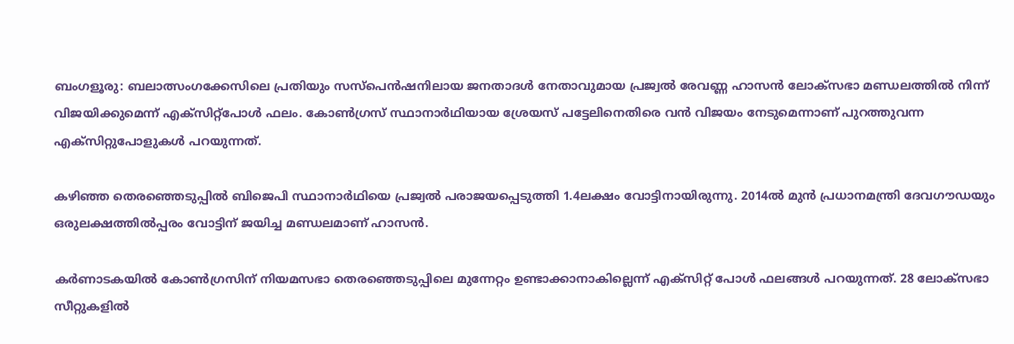ബംഗളൂരു: ബലാത്സംഗക്കേസിലെ പ്രതിയും സസ്‌പെന്‍ഷനിലായ ജനതാദള്‍ നേതാവുമായ പ്രജ്വല്‍ രേവണ്ണ ഹാസന്‍ ലോക്‌സഭാ മണ്ഡലത്തില്‍ നിന്ന് വിജയിക്കുമെന്ന് എക്‌സിറ്റ്‌പോള്‍ ഫലം. കോണ്‍ഗ്രസ് സ്ഥാനാര്‍ഥിയായ ശ്രേയസ് പട്ടേലിനെതിരെ വന്‍ വിജയം നേടുമെന്നാണ് പുറത്തുവന്ന എക്‌സിറ്റുപോളുകള്‍ പറയുന്നത്.

കഴിഞ്ഞ തെരഞ്ഞെടുപ്പില്‍ ബിജെപി സ്ഥാനാര്‍ഥിയെ പ്രജ്വല്‍ പരാജയപ്പെടുത്തി 1.4ലക്ഷം വോട്ടിനായിരുന്നു. 2014ല്‍ മുന്‍ പ്രധാനമന്ത്രി ദേവഗൗഡയും ഒരുലക്ഷത്തില്‍പ്പരം വോട്ടിന് ജയിച്ച മണ്ഡലമാണ് ഹാസന്‍.

കര്‍ണാടകയില്‍ കോണ്‍ഗ്രസിന് നിയമസഭാ തെരഞ്ഞെടുപ്പിലെ മുന്നേറ്റം ഉണ്ടാക്കാനാകില്ലെന്ന് എക്സിറ്റ് പോള്‍ ഫലങ്ങള്‍ പറയുന്നത്. 28 ലോക്‌സഭാ സീറ്റുകളില്‍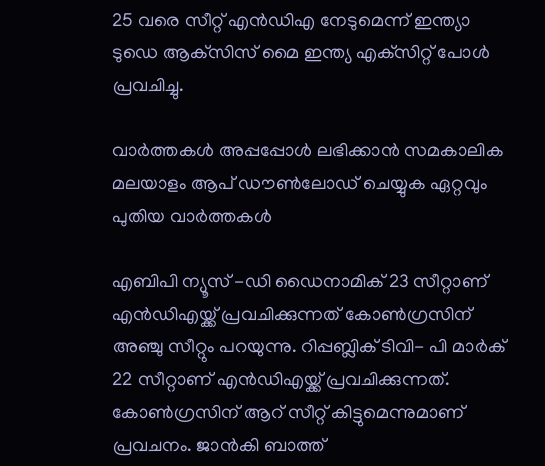25 വരെ സീറ്റ് എന്‍ഡിഎ നേടുമെന്ന് ഇന്ത്യാ ടുഡെ ആക്‌സിസ് മൈ ഇന്ത്യ എക്‌സിറ്റ് പോള്‍ പ്രവചിച്ചു.

വാര്‍ത്തകള്‍ അപ്പപ്പോള്‍ ലഭിക്കാന്‍ സമകാലിക മലയാളം ആപ് ഡൗണ്‍ലോഡ് ചെയ്യുക ഏറ്റവും പുതിയ വാര്‍ത്തകള്‍

എബിപി ന്യൂസ് -ഡി ഡൈനാമിക് 23 സീറ്റാണ് എന്‍ഡിഎയ്ക്ക് പ്രവചിക്കുന്നത് കോണ്‍ഗ്രസിന് അഞ്ചു സീറ്റും പറയുന്നു. റിപ്പബ്ലിക് ടിവി- പി മാര്‍ക് 22 സീറ്റാണ് എന്‍ഡിഎയ്ക്ക് പ്രവചിക്കുന്നത്. കോണ്‍ഗ്രസിന് ആറ് സീറ്റ് കിട്ടുമെന്നുമാണ് പ്രവചനം. ജാന്‍കി ബാത്ത്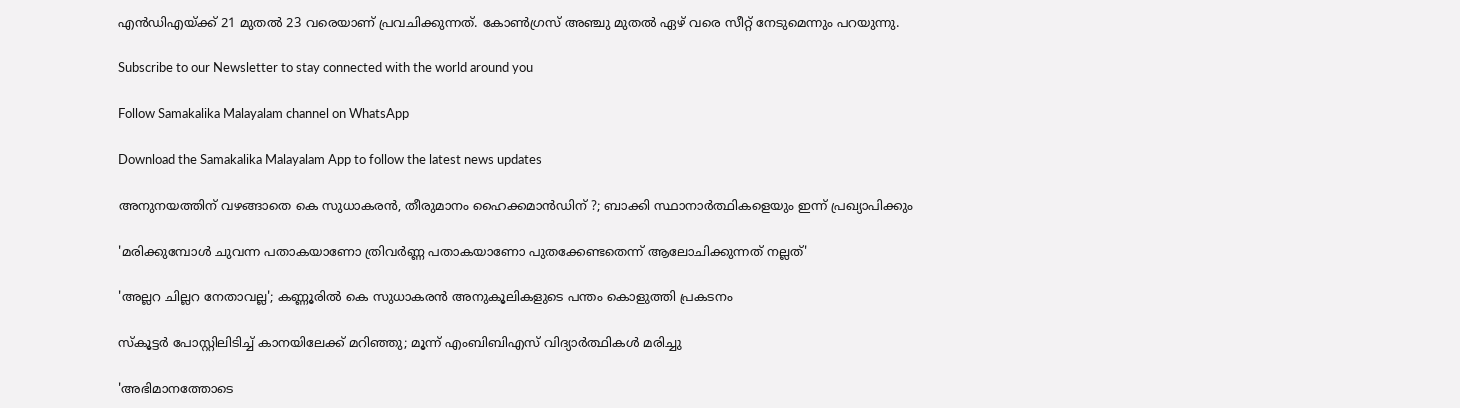എന്‍ഡിഎയ്ക്ക് 21 മുതല്‍ 23 വരെയാണ് പ്രവചിക്കുന്നത്. കോണ്‍ഗ്രസ് അഞ്ചു മുതല്‍ ഏഴ് വരെ സീറ്റ് നേടുമെന്നും പറയുന്നു.

Subscribe to our Newsletter to stay connected with the world around you

Follow Samakalika Malayalam channel on WhatsApp

Download the Samakalika Malayalam App to follow the latest news updates

അനുനയത്തിന് വഴങ്ങാതെ കെ സുധാകരന്‍, തീരുമാനം ഹൈക്കമാന്‍ഡിന് ?; ബാക്കി സ്ഥാനാര്‍ത്ഥികളെയും ഇന്ന് പ്രഖ്യാപിക്കും

'മരിക്കുമ്പോൾ ചുവന്ന പതാകയാണോ ത്രിവർണ്ണ പതാകയാണോ പുതക്കേണ്ടതെന്ന് ആലോചിക്കുന്നത് നല്ലത്'

'അല്ലറ ചില്ലറ നേതാവല്ല'; കണ്ണൂരിൽ കെ സുധാകരൻ അനുകൂലികളുടെ പന്തം കൊളുത്തി പ്രകടനം

സ്‌കൂട്ടര്‍ പോസ്റ്റിലിടിച്ച് കാനയിലേക്ക് മറിഞ്ഞു; മൂന്ന് എംബിബിഎസ് വിദ്യാര്‍ത്ഥികള്‍ മരിച്ചു

'അഭിമാനത്തോടെ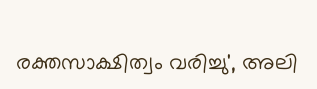രക്തസാക്ഷിത്വം വരിച്ചു', അലി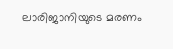ലാരിജാനിയുടെ മരണം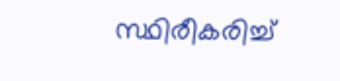സ്ഥിരീകരിച്ച്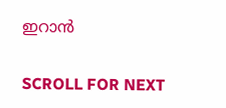ഇറാൻ

SCROLL FOR NEXT